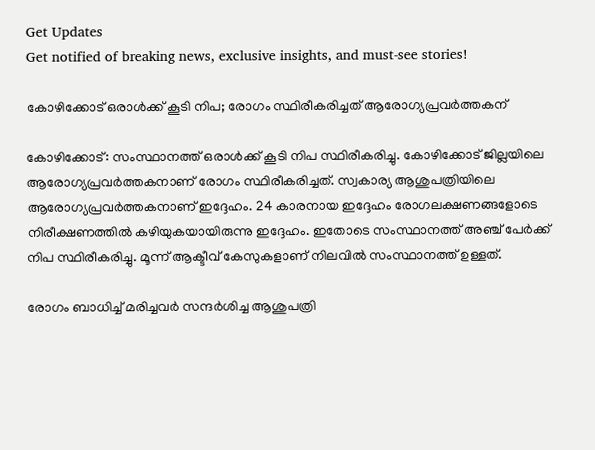Get Updates
Get notified of breaking news, exclusive insights, and must-see stories!

കോഴിക്കോട് ഒരാള്‍ക്ക് കൂടി നിപ; രോഗം സ്ഥിരീകരിച്ചത് ആരോഗ്യപ്രവര്‍ത്തകന്

കോഴിക്കോട്: സംസ്ഥാനത്ത് ഒരാള്‍ക്ക് കൂടി നിപ സ്ഥിരീകരിച്ചു. കോഴിക്കോട് ജില്ലയിലെ ആരോഗ്യപ്രവര്‍ത്തകനാണ് രോഗം സ്ഥിരീകരിച്ചത്. സ്വകാര്യ ആശുപത്രിയിലെ ആരോഗ്യപ്രവര്‍ത്തകനാണ് ഇദ്ദേഹം. 24 കാരനായ ഇദ്ദേഹം രോഗലക്ഷണങ്ങളോടെ നിരീക്ഷണത്തില്‍ കഴിയുകയായിരുന്നു ഇദ്ദേഹം. ഇതോടെ സംസ്ഥാനത്ത് അഞ്ച് പേര്‍ക്ക് നിപ സ്ഥിരീകരിച്ചു. മൂന്ന് ആക്ടീവ് കേസുകളാണ് നിലവില്‍ സംസ്ഥാനത്ത് ഉള്ളത്.

രോഗം ബാധിച്ച് മരിച്ചവര്‍ സന്ദര്‍ശിച്ച ആശുപത്രി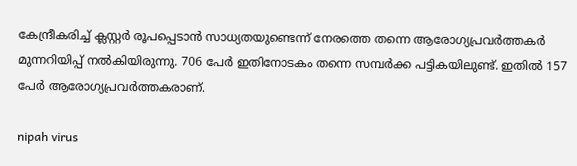കേന്ദ്രീകരിച്ച് ക്ലസ്റ്റര്‍ രൂപപ്പെടാന്‍ സാധ്യതയുണ്ടെന്ന് നേരത്തെ തന്നെ ആരോഗ്യപ്രവര്‍ത്തകര്‍ മുന്നറിയിപ്പ് നല്‍കിയിരുന്നു. 706 പേര്‍ ഇതിനോടകം തന്നെ സമ്പര്‍ക്ക പട്ടികയിലുണ്ട്. ഇതില്‍ 157 പേര്‍ ആരോഗ്യപ്രവര്‍ത്തകരാണ്.

nipah virus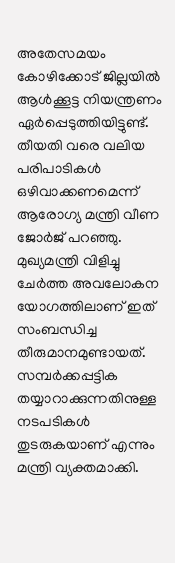അതേസമയം കോഴിക്കോട് ജില്ലയില്‍ ആള്‍ക്കൂട്ട നിയന്ത്രണം ഏര്‍പ്പെടുത്തിയിട്ടുണ്ട്. തീയതി വരെ വലിയ പരിപാടികള്‍ ഒഴിവാക്കണമെന്ന് ആരോഗ്യ മന്ത്രി വീണ ജോര്‍ജ് പറഞ്ഞു. മുഖ്യമന്ത്രി വിളിച്ചു ചേര്‍ത്ത അവലോകന യോഗത്തിലാണ് ഇത് സംബന്ധിച്ച തീരുമാനമുണ്ടായത്. സമ്പര്‍ക്കപ്പട്ടിക തയ്യാറാക്കുന്നതിനുള്ള നടപടികള്‍ തുടരുകയാണ് എന്നും മന്ത്രി വ്യക്തമാക്കി.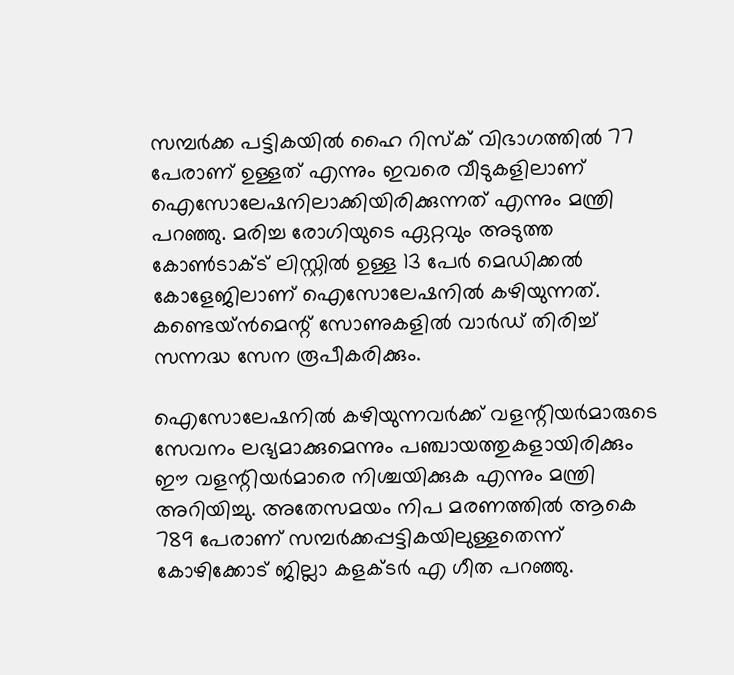സമ്പര്‍ക്ക പട്ടികയില്‍ ഹൈ റിസ്‌ക് വിഭാഗത്തില്‍ 77 പേരാണ് ഉള്ളത് എന്നും ഇവരെ വീടുകളിലാണ് ഐസോലേഷനിലാക്കിയിരിക്കുന്നത് എന്നും മന്ത്രി പറഞ്ഞു. മരിച്ച രോഗിയുടെ ഏറ്റവും അടുത്ത കോണ്‍ടാക്ട് ലിസ്റ്റില്‍ ഉള്ള 13 പേര്‍ മെഡിക്കല്‍ കോളേജിലാണ് ഐസോലേഷനില്‍ കഴിയുന്നത്. കണ്ടെയ്ന്‍മെന്റ് സോണുകളില്‍ വാര്‍ഡ് തിരിച്ച് സന്നദ്ധ സേന രൂപീകരിക്കും.

ഐസോലേഷനില്‍ കഴിയുന്നവര്‍ക്ക് വളന്റിയര്‍മാരുടെ സേവനം ലഭ്യമാക്കുമെന്നും പഞ്ചായത്തുകളായിരിക്കും ഈ വളന്റിയര്‍മാരെ നിശ്ചയിക്കുക എന്നും മന്ത്രി അറിയിച്ചു. അതേസമയം നിപ മരണത്തില്‍ ആകെ 789 പേരാണ് സമ്പര്‍ക്കപ്പട്ടികയിലുള്ളതെന്ന് കോഴിക്കോട് ജില്ലാ കളക്ടര്‍ എ ഗീത പറഞ്ഞു.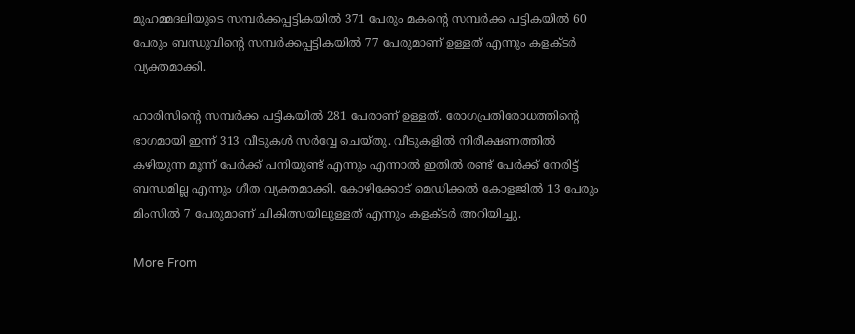മുഹമ്മദലിയുടെ സമ്പര്‍ക്കപ്പട്ടികയില്‍ 371 പേരും മകന്റെ സമ്പര്‍ക്ക പട്ടികയില്‍ 60 പേരും ബന്ധുവിന്റെ സമ്പര്‍ക്കപ്പട്ടികയില്‍ 77 പേരുമാണ് ഉള്ളത് എന്നും കളക്ടര്‍ വ്യക്തമാക്കി.

ഹാരിസിന്റെ സമ്പര്‍ക്ക പട്ടികയില്‍ 281 പേരാണ് ഉള്ളത്. രോഗപ്രതിരോധത്തിന്റെ ഭാഗമായി ഇന്ന് 313 വീടുകള്‍ സര്‍വ്വേ ചെയ്തു. വീടുകളില്‍ നിരീക്ഷണത്തില്‍ കഴിയുന്ന മൂന്ന് പേര്‍ക്ക് പനിയുണ്ട് എന്നും എന്നാല്‍ ഇതില്‍ രണ്ട് പേര്‍ക്ക് നേരിട്ട് ബന്ധമില്ല എന്നും ഗീത വ്യക്തമാക്കി. കോഴിക്കോട് മെഡിക്കല്‍ കോളജില്‍ 13 പേരും മിംസില്‍ 7 പേരുമാണ് ചികിത്സയിലുള്ളത് എന്നും കളക്ടര്‍ അറിയിച്ചു.

More From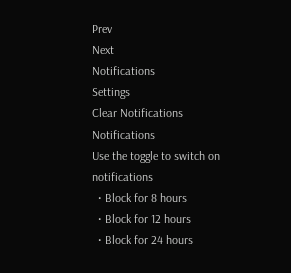Prev
Next
Notifications
Settings
Clear Notifications
Notifications
Use the toggle to switch on notifications
  • Block for 8 hours
  • Block for 12 hours
  • Block for 24 hours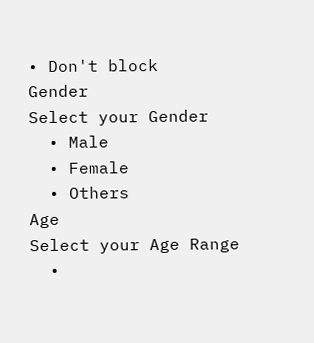• Don't block
Gender
Select your Gender
  • Male
  • Female
  • Others
Age
Select your Age Range
  •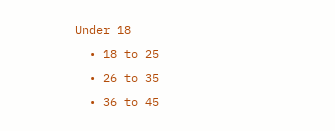Under 18
  • 18 to 25
  • 26 to 35
  • 36 to 45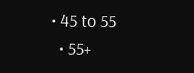• 45 to 55
  • 55+